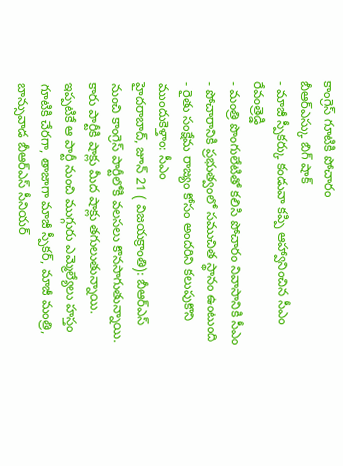కాంగ్రెస్ గూటికి పోచారం
బీఆర్ఎస్కు బిగ్ షాక్
- మాజీ స్పీకర్కు కండువా కప్పి ఆహ్వానించిన సీఎం రేవంత్రెడ్డి
- మంత్రి పొంగులేటితో కలిసి పోచారం నివాసానికి సీఎం
- పోచారానికి ప్రభుత్వంలో సముచిత స్థానం ఉంటుంది
- రైతు సంక్షేమ రాజ్యం కోసం అందరిని కలుపుకొని ముందుకెళ్తాం: సీఎం
హైదరాబాద్, జూన్ 21 ( విజయక్రాంతి): బీఆర్ఎస్ నుంచి కాంగ్రెస్ పార్టీలోకి వలసలు కొనసాగుతున్నాయి. కారు పార్టీకి షాక్లు మీద షాక్లు తగులుతున్నాయి. ఇప్పటికే ఆ పార్టీ నుంచి ముగ్గురు ఎమ్మెల్యేలు హస్తం గూటికి చేరగా, తాజాగా మాజీ స్పీకర్, మాజీ మంత్రి, బాన్సువాడ బీఆర్ఎస్ సీనియర్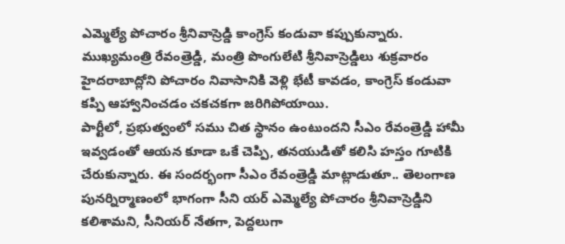ఎమ్మెల్యే పోచారం శ్రీనివాస్రెడ్డి కాంగ్రెస్ కండువా కప్పుకున్నారు. ముఖ్యమంత్రి రేవంత్రెడ్డి, మంత్రి పొంగులేటి శ్రీనివాస్రెడ్డిలు శుక్రవారం హైదరాబాద్లోని పోచారం నివాసానికి వెళ్లి భేటీ కావడం, కాంగ్రెస్ కండువా కప్పి ఆహ్వానించడం చకచకగా జరిగిపోయాయి.
పార్టీలో, ప్రభుత్వంలో సము చిత స్థానం ఉంటుందని సీఎం రేవంత్రెడ్డి హామీ ఇవ్వడంతో ఆయన కూడా ఒకే చెప్పి, తనయుడితో కలిసి హస్తం గూటికి చేరుకున్నారు. ఈ సందర్భంగా సీఎం రేవంత్రెడ్డి మాట్లాడుతూ.. తెలంగాణ పునర్నిర్మాణంలో భాగంగా సీని యర్ ఎమ్మెల్యే పోచారం శ్రీనివాస్రెడ్డిని కలిశామని, సీనియర్ నేతగా, పెద్దలుగా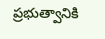ప్రభుత్వానికి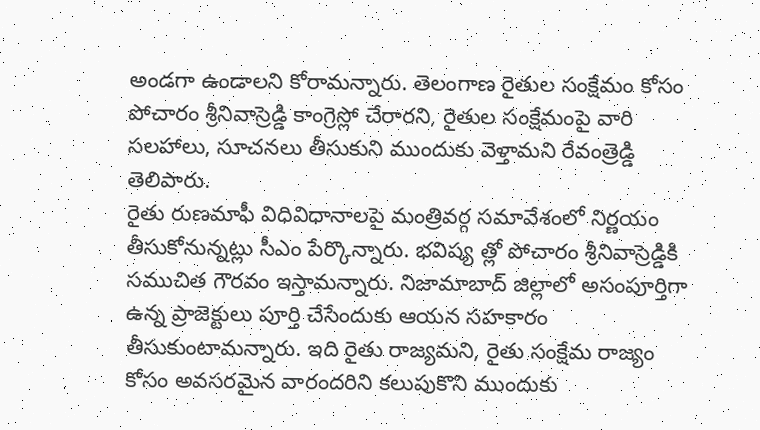అండగా ఉండాలని కోరామన్నారు. తెలంగాణ రైతుల సంక్షేమం కోసం పోచారం శ్రీనివాస్రెడ్డి కాంగ్రెస్లో చేరారని, రైతుల సంక్షేమంపై వారి సలహాలు, సూచనలు తీసుకుని ముందుకు వెళ్తామని రేవంత్రెడ్డి తెలిపారు.
రైతు రుణమాఫీ విధివిధానాలపై మంత్రివర్గ సమావేశంలో నిర్ణయం తీసుకోనున్నట్లు సీఎం పేర్కొన్నారు. భవిష్య త్లో పోచారం శ్రీనివాస్రెడ్డికి సముచిత గౌరవం ఇస్తామన్నారు. నిజామాబాద్ జిల్లాలో అసంపూర్తిగా ఉన్న ప్రాజెక్టులు పూర్తి చేసేందుకు ఆయన సహకారం తీసుకుంటామన్నారు. ఇది రైతు రాజ్యమని, రైతు సంక్షేమ రాజ్యం కోసం అవసరమైన వారందరిని కలుపుకొని ముందుకు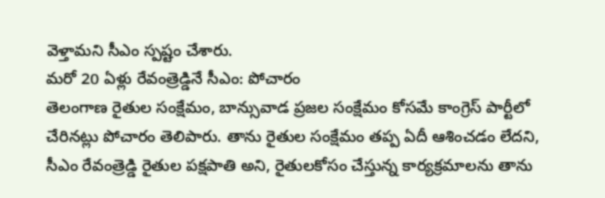వెళ్తామని సీఎం స్పష్టం చేశారు.
మరో 20 ఏళ్లు రేవంత్రెడ్డినే సీఎం: పోచారం
తెలంగాణ రైతుల సంక్షేమం, బాన్సువాడ ప్రజల సంక్షేమం కోసమే కాంగ్రెస్ పార్టీలో చేరినట్లు పోచారం తెలిపారు. తాను రైతుల సంక్షేమం తప్ప ఏదీ ఆశించడం లేదని, సీఎం రేవంత్రెడ్డి రైతుల పక్షపాతి అని, రైతులకోసం చేస్తున్న కార్యక్రమాలను తాను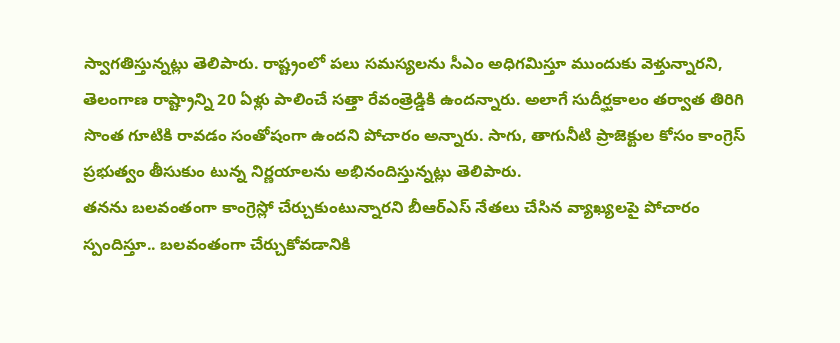స్వాగతిస్తున్నట్లు తెలిపారు. రాష్ట్రంలో పలు సమస్యలను సీఎం అధిగమిస్తూ ముందుకు వెళ్తున్నారని, తెలంగాణ రాష్ట్రాన్ని 20 ఏళ్లు పాలించే సత్తా రేవంత్రెడ్డికి ఉందన్నారు. అలాగే సుదీర్ఘకాలం తర్వాత తిరిగి సొంత గూటికి రావడం సంతోషంగా ఉందని పోచారం అన్నారు. సాగు, తాగునీటి ప్రాజెక్టుల కోసం కాంగ్రెస్ ప్రభుత్వం తీసుకుం టున్న నిర్ణయాలను అభినందిస్తున్నట్లు తెలిపారు.
తనను బలవంతంగా కాంగ్రెస్లో చేర్చుకుంటున్నారని బీఆర్ఎస్ నేతలు చేసిన వ్యాఖ్యలపై పోచారం స్పందిస్తూ.. బలవంతంగా చేర్చుకోవడానికి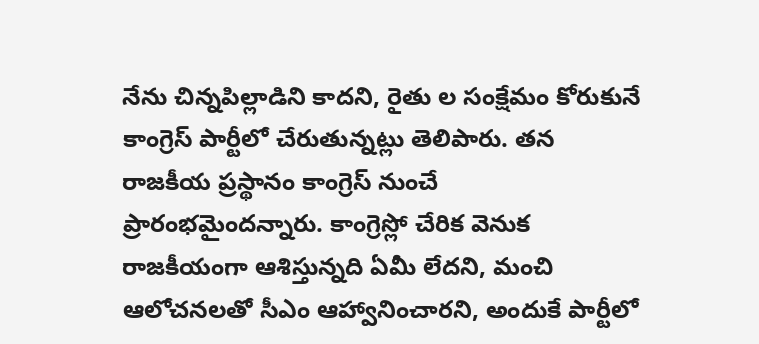నేను చిన్నపిల్లాడిని కాదని, రైతు ల సంక్షేమం కోరుకునే కాంగ్రెస్ పార్టీలో చేరుతున్నట్లు తెలిపారు. తన రాజకీయ ప్రస్థానం కాంగ్రెస్ నుంచే ప్రారంభమైందన్నారు. కాంగ్రెస్లో చేరిక వెనుక రాజకీయంగా ఆశిస్తున్నది ఏమీ లేదని, మంచి ఆలోచనలతో సీఎం ఆహ్వానించారని, అందుకే పార్టీలో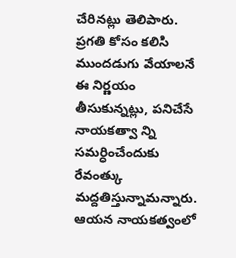చేరినట్లు తెలిపారు. ప్రగతి కోసం కలిసి ముందడుగు వేయాలనే ఈ నిర్ణయం తీసుకున్నట్లు, పనిచేసే నాయకత్వా న్ని సమర్ధించేందుకు రేవంత్కు మద్దతిస్తున్నామన్నారు. ఆయన నాయకత్వంలో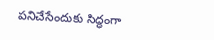పనిచేసేందుకు సిద్ధంగా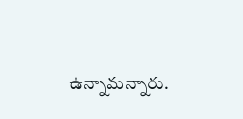ఉన్నామన్నారు.